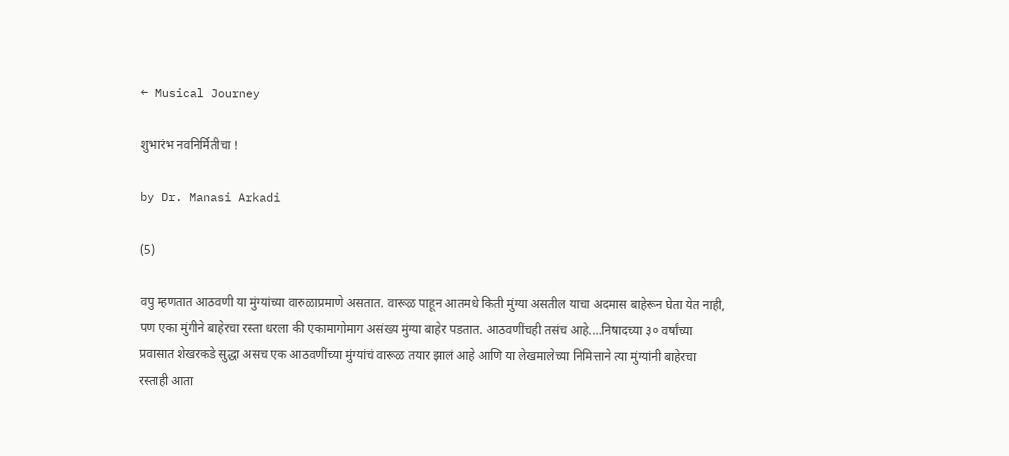← Musical Journey

शुभारंभ नवनिर्मितीचा !

by Dr. Manasi Arkadi

(5)

वपु म्हणतात आठवणी या मुंग्यांच्या वारुळाप्रमाणे असतात. वारूळ पाहून आतमधे किती मुंग्या असतील याचा अदमास बाहेरून घेता येत नाही, पण एका मुंगीने बाहेरचा रस्ता धरला की एकामागोमाग असंख्य मुंग्या बाहेर पडतात. आठवणींचही तसंच आहे.…निषादच्या ३० वर्षांच्या प्रवासात शेखरकडे सुद्धा असच एक आठवणींच्या मुंग्यांचं वारूळ तयार झालं आहे आणि या लेखमालेच्या निमित्ताने त्या मुंग्यांनी बाहेरचा रस्ताही आता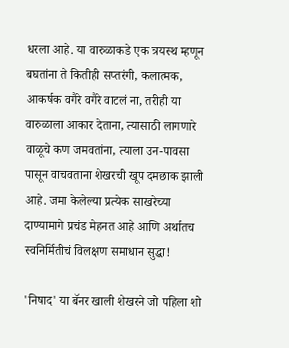धरला आहे. या वारुळाकडे एक त्रयस्थ म्हणून बघतांना ते कितीही सप्तरंगी, कलात्मक, आकर्षक वगैरे वगैरे वाटलं ना, तरीही या वारुळाला आकार देताना, त्यासाठी लागणारे वाळूचे कण जमवतांना, त्याला उन-पावसा पासून वाचवताना शेखरची खूप दमछाक झाली आहे. जमा केलेल्या प्रत्येक साखरेच्या दाण्यामागे प्रचंड मेहनत आहे आणि अर्थातच स्वनिर्मितीचं विलक्षण समाधान सुद्धा!

'निषाद' या बॅनर खाली शेखरने जो पहिला शो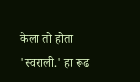केला तो होता 'स्वराली.' हा रूढ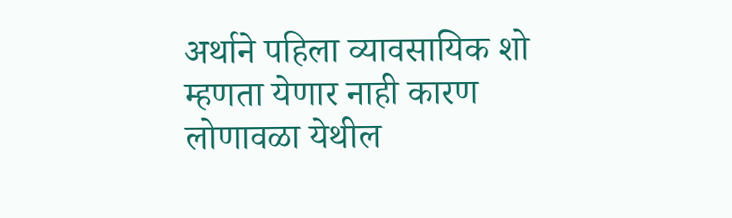अर्थाने पहिला व्यावसायिक शो म्हणता येणार नाही कारण लोणावळा येथील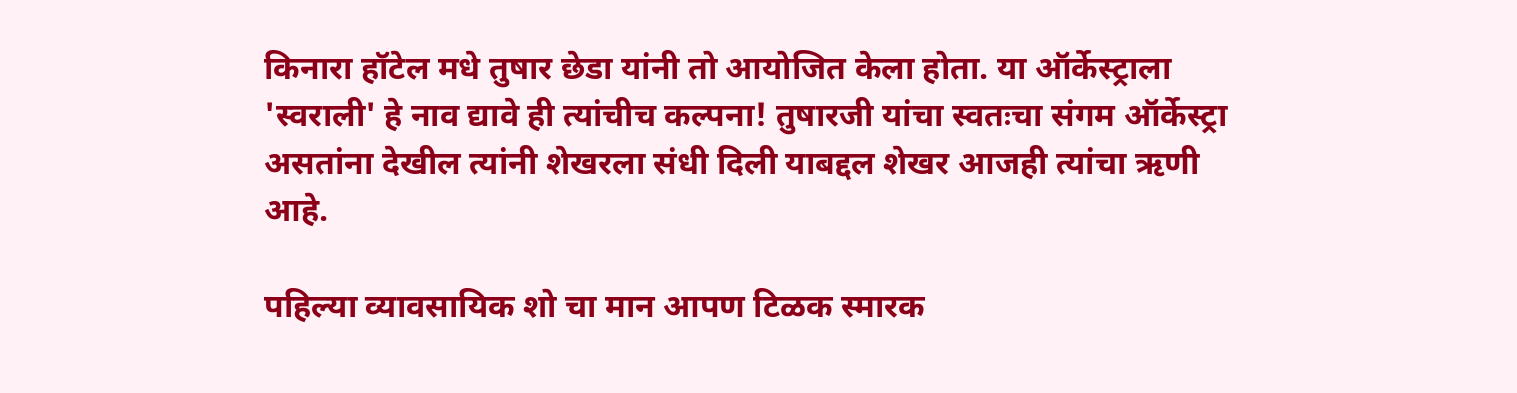किनारा हॉटेल मधे तुषार छेडा यांनी तो आयोजित केला होता. या ऑर्केस्ट्राला 'स्वराली' हे नाव द्यावे ही त्यांचीच कल्पना! तुषारजी यांचा स्वतःचा संगम ऑर्केस्ट्रा असतांना देखील त्यांनी शेखरला संधी दिली याबद्दल शेखर आजही त्यांचा ऋणी आहे.

पहिल्या व्यावसायिक शो चा मान आपण टिळक स्मारक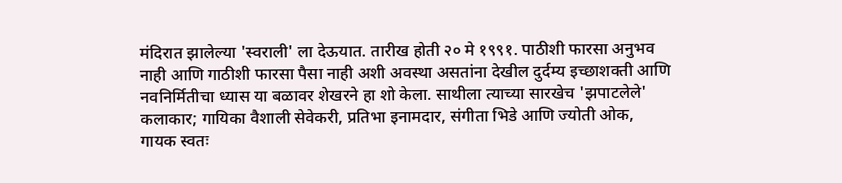मंदिरात झालेल्या 'स्वराली' ला देऊयात. तारीख होती २० मे १९९१. पाठीशी फारसा अनुभव नाही आणि गाठीशी फारसा पैसा नाही अशी अवस्था असतांना देखील दुर्दम्य इच्छाशक्ती आणि नवनिर्मितीचा ध्यास या बळावर शेखरने हा शो केला. साथीला त्याच्या सारखेच 'झपाटलेले' कलाकार; गायिका वैशाली सेवेकरी, प्रतिभा इनामदार, संगीता भिडे आणि ज्योती ओक, गायक स्वतः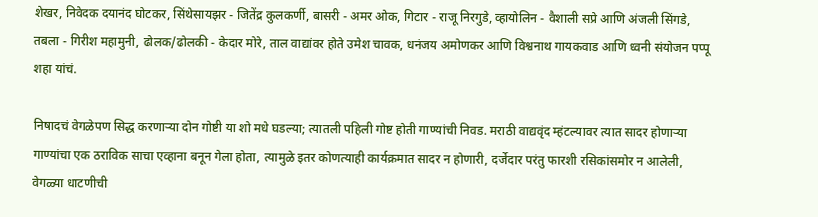शेखर, निवेदक दयानंद घोटकर, सिंथेसायझर - जितेंद्र कुलकर्णी, बासरी - अमर ओक, गिटार - राजू निरगुडे, व्हायोलिन - वैशाली सप्रे आणि अंजली सिंगडे, तबला - गिरीश महामुनी, ढोलक/ढोलकी - केदार मोरे, ताल वाद्यांवर होते उमेश चावक, धनंजय अमोणकर आणि विश्वनाथ गायकवाड आणि ध्वनी संयोजन पप्पू शहा यांचं.

निषादचं वेगळेपण सिद्ध करणाऱ्या दोन गोष्टी या शो मधे घडल्या; त्यातली पहिली गोष्ट होती गाण्यांची निवड. मराठी वाद्यवृंद म्हंटल्यावर त्यात सादर होणाऱ्या गाण्यांचा एक ठराविक साचा एव्हाना बनून गेला होता, त्यामुळे इतर कोणत्याही कार्यक्रमात सादर न होणारी, दर्जेदार परंतु फारशी रसिकांसमोर न आलेली, वेगळ्या धाटणीची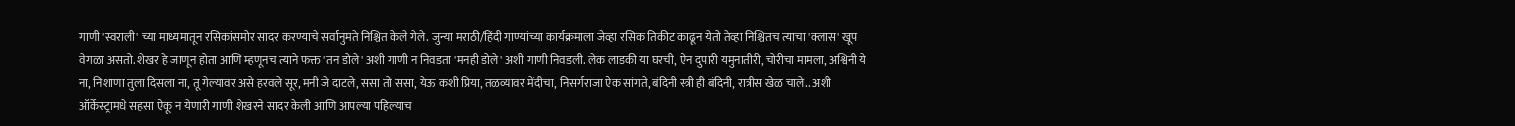गाणी 'स्वराली' च्या माध्यमातून रसिकांसमोर सादर करण्याचे सर्वानुमते निश्चित केले गेले. जुन्या मराठी/हिंदी गाण्यांच्या कार्यक्रमाला जेव्हा रसिक तिकीट काढून येतो तेव्हा निश्चितच त्याचा 'क्लास' खूप वेगळा असतो. शेखर हे जाणून होता आणि म्हणूनच त्याने फक्त 'तन डोले' अशी गाणी न निवडता 'मनही डोले' अशी गाणी निवडली. लेक लाडकी या घरची, ऐन दुपारी यमुनातीरी, चोरीचा मामला, अश्विनी ये ना, निशाणा तुला दिसला ना, तू गेल्यावर असे हरवले सूर, मनी जे दाटले, ससा तो ससा, येऊ कशी प्रिया, तळव्यावर मेंदीचा, निसर्गराजा ऐक सांगते, बंदिनी स्त्री ही बंदिनी, रात्रीस खेळ चाले.. अशी ऑर्केस्ट्रामधे सहसा ऐकू न येणारी गाणी शेखरने सादर केली आणि आपल्या पहिल्याच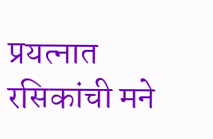प्रयत्नात रसिकांची मने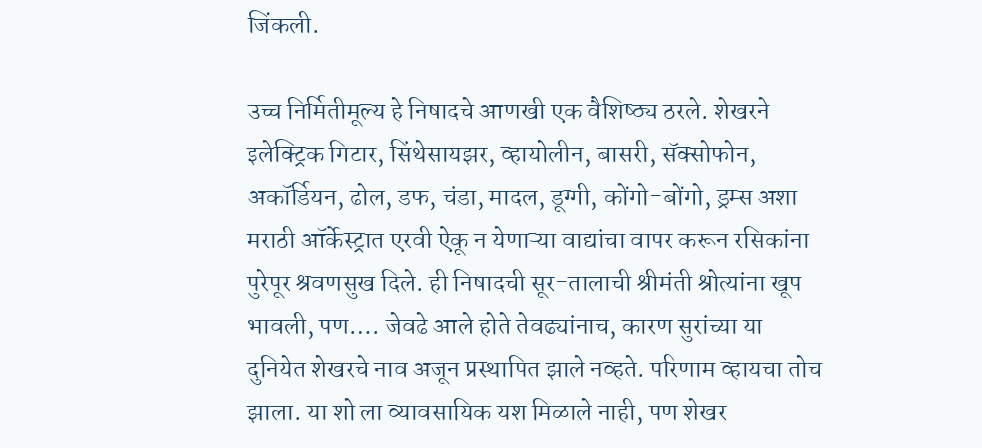जिंकली.

उच्च निर्मितीमूल्य हे निषादचे आणखी एक वैशिष्ठ्य ठरले. शेखरने इलेक्ट्रिक गिटार, सिंथेसायझर, व्हायोलीन, बासरी, सॅक्सोफोन, अकॉर्डियन, ढोल, डफ, चंडा, मादल, डूग्गी, कोंगो-बोंगो, ड्रम्स अशा मराठी ऑर्केस्ट्रात एरवी ऐकू न येणाऱ्या वाद्यांचा वापर करून रसिकांना पुरेपूर श्रवणसुख दिले. ही निषादची सूर-तालाची श्रीमंती श्रोत्यांना खूप भावली, पण…. जेवढे आले होते तेवढ्यांनाच, कारण सुरांच्या या दुनियेत शेखरचे नाव अजून प्रस्थापित झाले नव्हते. परिणाम व्हायचा तोच झाला. या शो ला व्यावसायिक यश मिळाले नाही, पण शेखर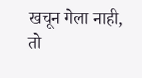खचून गेला नाही, तो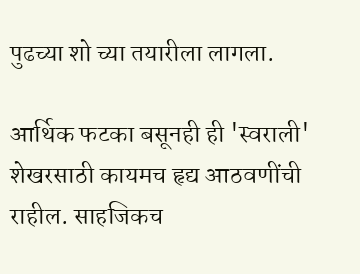पुढच्या शो च्या तयारीला लागला.

आर्थिक फटका बसूनही ही 'स्वराली' शेखरसाठी कायमच हृद्य आठवणींची राहील. साहजिकच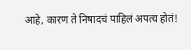आहे, कारण ते निषादचं पाहिलं अपत्य होतं!